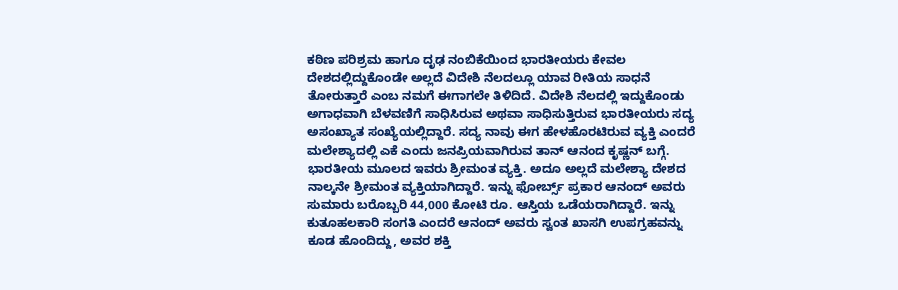ಕಠಿಣ ಪರಿಶ್ರಮ ಹಾಗೂ ದೃಢ ನಂಬಿಕೆಯಿಂದ ಭಾರತೀಯರು ಕೇವಲ ದೇಶದಲ್ಲಿದ್ದುಕೊಂಡೇ ಅಲ್ಲದೆ ವಿದೇಶಿ ನೆಲದಲ್ಲೂ ಯಾವ ರೀತಿಯ ಸಾಧನೆ ತೋರುತ್ತಾರೆ ಎಂಬ ನಮಗೆ ಈಗಾಗಲೇ ತಿಳಿದಿದೆ. ವಿದೇಶಿ ನೆಲದಲ್ಲಿ ಇದ್ದುಕೊಂಡು ಅಗಾಧವಾಗಿ ಬೆಳವಣಿಗೆ ಸಾಧಿಸಿರುವ ಅಥವಾ ಸಾಧಿಸುತ್ತಿರುವ ಭಾರತೀಯರು ಸದ್ಯ ಅಸಂಖ್ಯಾತ ಸಂಖ್ಯೆಯಲ್ಲಿದ್ದಾರೆ. ಸದ್ಯ ನಾವು ಈಗ ಹೇಳಹೊರಟಿರುವ ವ್ಯಕ್ತಿ ಎಂದರೆ ಮಲೇಶ್ಯಾದಲ್ಲಿ ಎಕೆ ಎಂದು ಜನಪ್ರಿಯವಾಗಿರುವ ತಾನ್ ಆನಂದ ಕೃಷ್ಣನ್ ಬಗ್ಗೆ. ಭಾರತೀಯ ಮೂಲದ ಇವರು ಶ್ರೀಮಂತ ವ್ಯಕ್ತಿ. ಅದೂ ಅಲ್ಲದೆ ಮಲೇಶ್ಯಾ ದೇಶದ ನಾಲ್ಕನೇ ಶ್ರೀಮಂತ ವ್ಯಕ್ತಿಯಾಗಿದ್ದಾರೆ. ಇನ್ನು ಫೋರ್ಬ್ಸ್ ಪ್ರಕಾರ ಆನಂದ್ ಅವರು ಸುಮಾರು ಬರೊಬ್ಬರಿ 44,000 ಕೋಟಿ ರೂ. ಆಸ್ತಿಯ ಒಡೆಯರಾಗಿದ್ದಾರೆ. ಇನ್ನು ಕುತೂಹಲಕಾರಿ ಸಂಗತಿ ಎಂದರೆ ಆನಂದ್ ಅವರು ಸ್ವಂತ ಖಾಸಗಿ ಉಪಗ್ರಹವನ್ನು ಕೂಡ ಹೊಂದಿದ್ದು, ಅವರ ಶಕ್ತಿ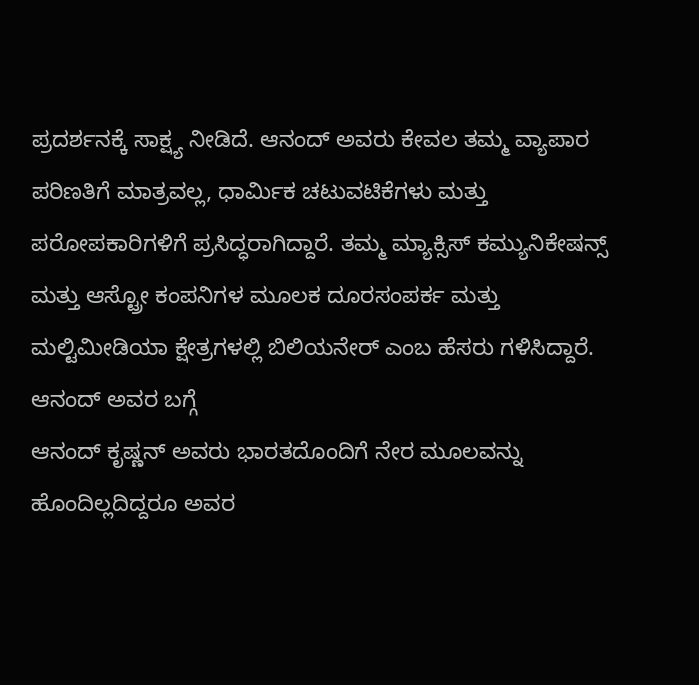ಪ್ರದರ್ಶನಕ್ಕೆ ಸಾಕ್ಷ್ಯ ನೀಡಿದೆ. ಆನಂದ್ ಅವರು ಕೇವಲ ತಮ್ಮ ವ್ಯಾಪಾರ ಪರಿಣತಿಗೆ ಮಾತ್ರವಲ್ಲ, ಧಾರ್ಮಿಕ ಚಟುವಟಿಕೆಗಳು ಮತ್ತು ಪರೋಪಕಾರಿಗಳಿಗೆ ಪ್ರಸಿದ್ಧರಾಗಿದ್ದಾರೆ. ತಮ್ಮ ಮ್ಯಾಕ್ಸಿಸ್ ಕಮ್ಯುನಿಕೇಷನ್ಸ್ ಮತ್ತು ಆಸ್ಟ್ರೋ ಕಂಪನಿಗಳ ಮೂಲಕ ದೂರಸಂಪರ್ಕ ಮತ್ತು ಮಲ್ಟಿಮೀಡಿಯಾ ಕ್ಷೇತ್ರಗಳಲ್ಲಿ ಬಿಲಿಯನೇರ್ ಎಂಬ ಹೆಸರು ಗಳಿಸಿದ್ದಾರೆ.
ಆನಂದ್ ಅವರ ಬಗ್ಗೆ
ಆನಂದ್ ಕೃಷ್ಣನ್ ಅವರು ಭಾರತದೊಂದಿಗೆ ನೇರ ಮೂಲವನ್ನು ಹೊಂದಿಲ್ಲದಿದ್ದರೂ ಅವರ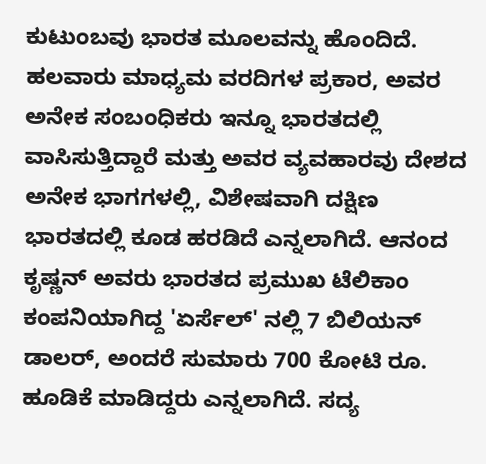ಕುಟುಂಬವು ಭಾರತ ಮೂಲವನ್ನು ಹೊಂದಿದೆ. ಹಲವಾರು ಮಾಧ್ಯಮ ವರದಿಗಳ ಪ್ರಕಾರ, ಅವರ ಅನೇಕ ಸಂಬಂಧಿಕರು ಇನ್ನೂ ಭಾರತದಲ್ಲಿ ವಾಸಿಸುತ್ತಿದ್ದಾರೆ ಮತ್ತು ಅವರ ವ್ಯವಹಾರವು ದೇಶದ ಅನೇಕ ಭಾಗಗಳಲ್ಲಿ, ವಿಶೇಷವಾಗಿ ದಕ್ಷಿಣ ಭಾರತದಲ್ಲಿ ಕೂಡ ಹರಡಿದೆ ಎನ್ನಲಾಗಿದೆ. ಆನಂದ ಕೃಷ್ಣನ್ ಅವರು ಭಾರತದ ಪ್ರಮುಖ ಟೆಲಿಕಾಂ ಕಂಪನಿಯಾಗಿದ್ದ 'ಏರ್ಸೆಲ್' ನಲ್ಲಿ 7 ಬಿಲಿಯನ್ ಡಾಲರ್, ಅಂದರೆ ಸುಮಾರು 700 ಕೋಟಿ ರೂ. ಹೂಡಿಕೆ ಮಾಡಿದ್ದರು ಎನ್ನಲಾಗಿದೆ. ಸದ್ಯ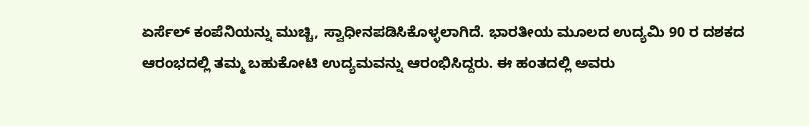ಏರ್ಸೆಲ್ ಕಂಪೆನಿಯನ್ನು ಮುಚ್ಚಿ, ಸ್ವಾಧೀನಪಡಿಸಿಕೊಳ್ಳಲಾಗಿದೆ. ಭಾರತೀಯ ಮೂಲದ ಉದ್ಯಮಿ 90 ರ ದಶಕದ ಆರಂಭದಲ್ಲಿ ತಮ್ಮ ಬಹುಕೋಟಿ ಉದ್ಯಮವನ್ನು ಆರಂಭಿಸಿದ್ದರು. ಈ ಹಂತದಲ್ಲಿ ಅವರು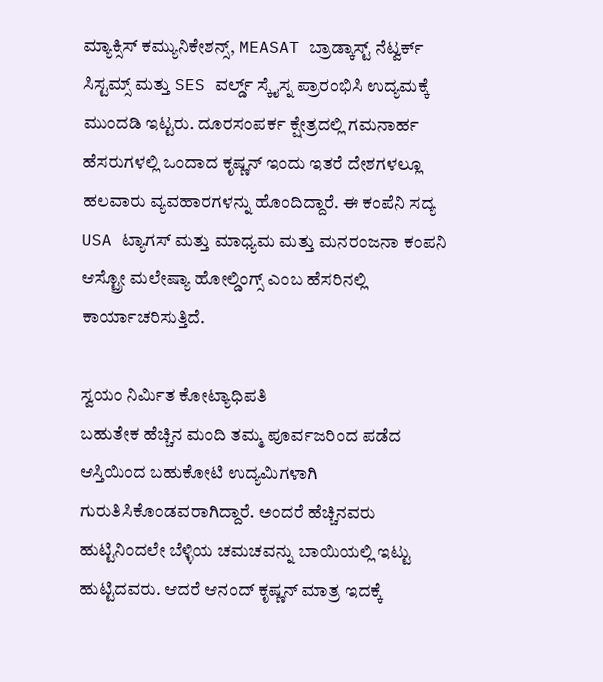ಮ್ಯಾಕ್ಸಿಸ್ ಕಮ್ಯುನಿಕೇಶನ್ಸ್, MEASAT ಬ್ರಾಡ್ಕಾಸ್ಟ್ ನೆಟ್ವರ್ಕ್ ಸಿಸ್ಟಮ್ಸ್ ಮತ್ತು SES ವರ್ಲ್ಡ್ ಸ್ಕೈಸ್ನ ಪ್ರಾರಂಭಿಸಿ ಉದ್ಯಮಕ್ಕೆ ಮುಂದಡಿ ಇಟ್ಟರು. ದೂರಸಂಪರ್ಕ ಕ್ಷೇತ್ರದಲ್ಲಿ ಗಮನಾರ್ಹ ಹೆಸರುಗಳಲ್ಲಿ ಒಂದಾದ ಕೃಷ್ಣನ್ ಇಂದು ಇತರೆ ದೇಶಗಳಲ್ಲೂ ಹಲವಾರು ವ್ಯವಹಾರಗಳನ್ನು ಹೊಂದಿದ್ದಾರೆ. ಈ ಕಂಪೆನಿ ಸದ್ಯ USA ಟ್ಯಾಗಸ್ ಮತ್ತು ಮಾಧ್ಯಮ ಮತ್ತು ಮನರಂಜನಾ ಕಂಪನಿ ಆಸ್ಟ್ರೋ ಮಲೇಷ್ಯಾ ಹೋಲ್ಡಿಂಗ್ಸ್ ಎಂಬ ಹೆಸರಿನಲ್ಲಿ ಕಾರ್ಯಾಚರಿಸುತ್ತಿದೆ.

ಸ್ವಯಂ ನಿರ್ಮಿತ ಕೋಟ್ಯಾಧಿಪತಿ
ಬಹುತೇಕ ಹೆಚ್ಚಿನ ಮಂದಿ ತಮ್ಮ ಪೂರ್ವಜರಿಂದ ಪಡೆದ ಆಸ್ತಿಯಿಂದ ಬಹುಕೋಟಿ ಉದ್ಯಮಿಗಳಾಗಿ ಗುರುತಿಸಿಕೊಂಡವರಾಗಿದ್ದಾರೆ. ಅಂದರೆ ಹೆಚ್ಚಿನವರು ಹುಟ್ಟಿನಿಂದಲೇ ಬೆಳ್ಳಿಯ ಚಮಚವನ್ನು ಬಾಯಿಯಲ್ಲಿ ಇಟ್ಟು ಹುಟ್ಟಿದವರು. ಆದರೆ ಆನಂದ್ ಕೃಷ್ಣನ್ ಮಾತ್ರ ಇದಕ್ಕೆ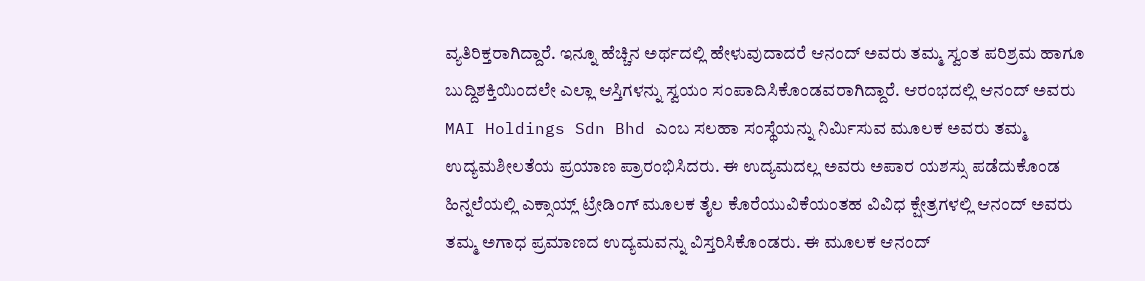ವ್ಯತಿರಿಕ್ತರಾಗಿದ್ದಾರೆ. ಇನ್ನೂ ಹೆಚ್ಚಿನ ಅರ್ಥದಲ್ಲಿ ಹೇಳುವುದಾದರೆ ಆನಂದ್ ಅವರು ತಮ್ಮ ಸ್ವಂತ ಪರಿಶ್ರಮ ಹಾಗೂ ಬುದ್ದಿಶಕ್ತಿಯಿಂದಲೇ ಎಲ್ಲಾ ಆಸ್ತಿಗಳನ್ನು ಸ್ವಯಂ ಸಂಪಾದಿಸಿಕೊಂಡವರಾಗಿದ್ದಾರೆ. ಆರಂಭದಲ್ಲಿ ಆನಂದ್ ಅವರು MAI Holdings Sdn Bhd ಎಂಬ ಸಲಹಾ ಸಂಸ್ಥೆಯನ್ನು ನಿರ್ಮಿಸುವ ಮೂಲಕ ಅವರು ತಮ್ಮ ಉದ್ಯಮಶೀಲತೆಯ ಪ್ರಯಾಣ ಪ್ರಾರಂಭಿಸಿದರು. ಈ ಉದ್ಯಮದಲ್ಲ ಅವರು ಅಪಾರ ಯಶಸ್ಸು ಪಡೆದುಕೊಂಡ ಹಿನ್ನಲೆಯಲ್ಲಿ ಎಕ್ಸಾಯ್ಲ್ ಟ್ರೇಡಿಂಗ್ ಮೂಲಕ ತೈಲ ಕೊರೆಯುವಿಕೆಯಂತಹ ವಿವಿಧ ಕ್ಷೇತ್ರಗಳಲ್ಲಿ ಆನಂದ್ ಅವರು ತಮ್ಮ ಅಗಾಧ ಪ್ರಮಾಣದ ಉದ್ಯಮವನ್ನು ವಿಸ್ತರಿಸಿಕೊಂಡರು. ಈ ಮೂಲಕ ಆನಂದ್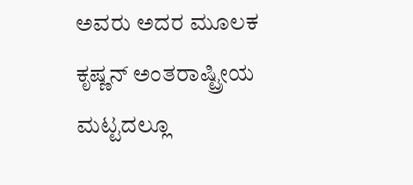ಅವರು ಅದರ ಮೂಲಕ ಕೃಷ್ಣನ್ ಅಂತರಾಷ್ಟ್ರೀಯ ಮಟ್ಟದಲ್ಲೂ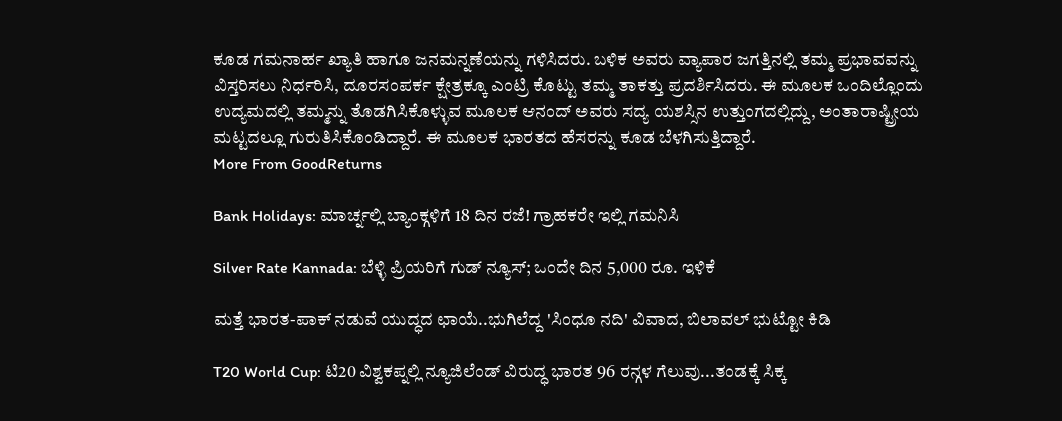ಕೂಡ ಗಮನಾರ್ಹ ಖ್ಯಾತಿ ಹಾಗೂ ಜನಮನ್ನಣೆಯನ್ನು ಗಳಿಸಿದರು. ಬಳಿಕ ಅವರು ವ್ಯಾಪಾರ ಜಗತ್ತಿನಲ್ಲಿ ತಮ್ಮ ಪ್ರಭಾವವನ್ನು ವಿಸ್ತರಿಸಲು ನಿರ್ಧರಿಸಿ, ದೂರಸಂಪರ್ಕ ಕ್ಷೇತ್ರಕ್ಕೂ ಎಂಟ್ರಿ ಕೊಟ್ಟು ತಮ್ಮ ತಾಕತ್ತು ಪ್ರದರ್ಶಿಸಿದರು. ಈ ಮೂಲಕ ಒಂದಿಲ್ಲೊಂದು ಉದ್ಯಮದಲ್ಲಿ ತಮ್ಮನ್ನು ತೊಡಗಿಸಿಕೊಳ್ಳುವ ಮೂಲಕ ಆನಂದ್ ಅವರು ಸದ್ಯ ಯಶಸ್ಸಿನ ಉತ್ತುಂಗದಲ್ಲಿದ್ದು, ಅಂತಾರಾಷ್ಟ್ರೀಯ ಮಟ್ಟದಲ್ಲೂ ಗುರುತಿಸಿಕೊಂಡಿದ್ದಾರೆ. ಈ ಮೂಲಕ ಭಾರತದ ಹೆಸರನ್ನು ಕೂಡ ಬೆಳಗಿಸುತ್ತಿದ್ದಾರೆ.
More From GoodReturns

Bank Holidays: ಮಾರ್ಚ್ನಲ್ಲಿ ಬ್ಯಾಂಕ್ಗಳಿಗೆ 18 ದಿನ ರಜೆ! ಗ್ರಾಹಕರೇ ಇಲ್ಲಿ ಗಮನಿಸಿ

Silver Rate Kannada: ಬೆಳ್ಳಿ ಪ್ರಿಯರಿಗೆ ಗುಡ್ ನ್ಯೂಸ್; ಒಂದೇ ದಿನ 5,000 ರೂ. ಇಳಿಕೆ

ಮತ್ತೆ ಭಾರತ-ಪಾಕ್ ನಡುವೆ ಯುದ್ಧದ ಛಾಯೆ..ಭುಗಿಲೆದ್ದ 'ಸಿಂಧೂ ನದಿ' ವಿವಾದ, ಬಿಲಾವಲ್ ಭುಟ್ಟೋ ಕಿಡಿ

T20 World Cup: ಟಿ20 ವಿಶ್ವಕಪ್ನಲ್ಲಿ ನ್ಯೂಜಿಲೆಂಡ್ ವಿರುದ್ಧ ಭಾರತ 96 ರನ್ಗಳ ಗೆಲುವು...ತಂಡಕ್ಕೆ ಸಿಕ್ಕ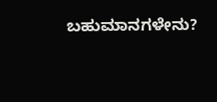ಬಹುಮಾನಗಳೇನು?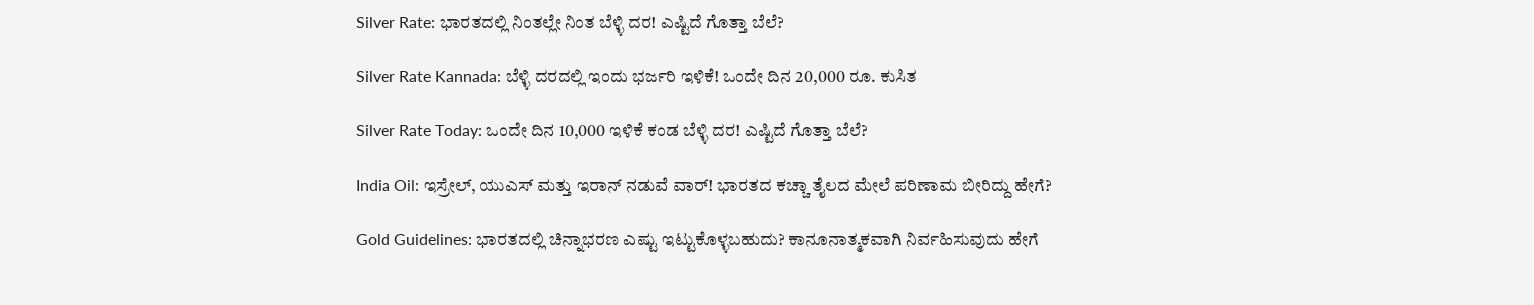Silver Rate: ಭಾರತದಲ್ಲಿ ನಿಂತಲ್ಲೇ ನಿಂತ ಬೆಳ್ಳಿ ದರ! ಎಷ್ಟಿದೆ ಗೊತ್ತಾ ಬೆಲೆ?

Silver Rate Kannada: ಬೆಳ್ಳಿ ದರದಲ್ಲಿ ಇಂದು ಭರ್ಜರಿ ಇಳಿಕೆ! ಒಂದೇ ದಿನ 20,000 ರೂ. ಕುಸಿತ

Silver Rate Today: ಒಂದೇ ದಿನ 10,000 ಇಳಿಕೆ ಕಂಡ ಬೆಳ್ಳಿ ದರ! ಎಷ್ಟಿದೆ ಗೊತ್ತಾ ಬೆಲೆ?

India Oil: ಇಸ್ರೇಲ್, ಯುಎಸ್ ಮತ್ತು ಇರಾನ್ ನಡುವೆ ವಾರ್! ಭಾರತದ ಕಚ್ಚಾ ತೈಲದ ಮೇಲೆ ಪರಿಣಾಮ ಬೀರಿದ್ದು ಹೇಗೆ?

Gold Guidelines: ಭಾರತದಲ್ಲಿ ಚಿನ್ನಾಭರಣ ಎಷ್ಟು ಇಟ್ಟುಕೊಳ್ಳಬಹುದು? ಕಾನೂನಾತ್ಮಕವಾಗಿ ನಿರ್ವಹಿಸುವುದು ಹೇಗೆ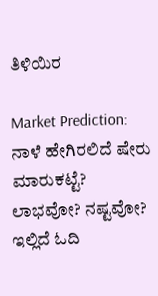ತಿಳಿಯಿರ

Market Prediction: ನಾಳೆ ಹೇಗಿರಲಿದೆ ಷೇರು ಮಾರುಕಟ್ಟೆ? ಲಾಭವೋ? ನಷ್ಟವೋ? ಇಲ್ಲಿದೆ ಓದಿ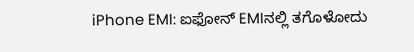iPhone EMI: ಐಫೋನ್ EMIನಲ್ಲಿ ತಗೊಳೋದು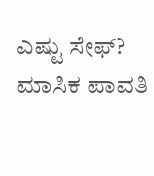ಎಷ್ಟು ಸೇಫ್? ಮಾಸಿಕ ಪಾವತಿ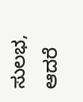ಸುಲಭ, ಆದರೆ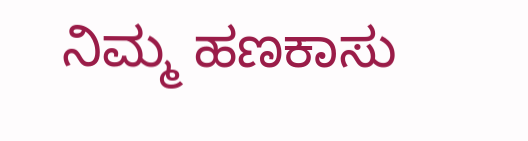ನಿಮ್ಮ ಹಣಕಾಸು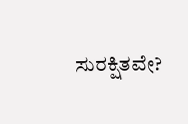ಸುರಕ್ಷಿತವೇ?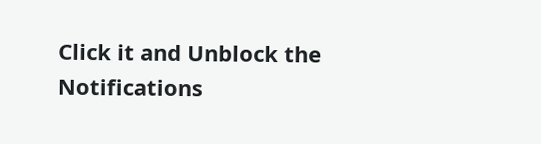Click it and Unblock the Notifications